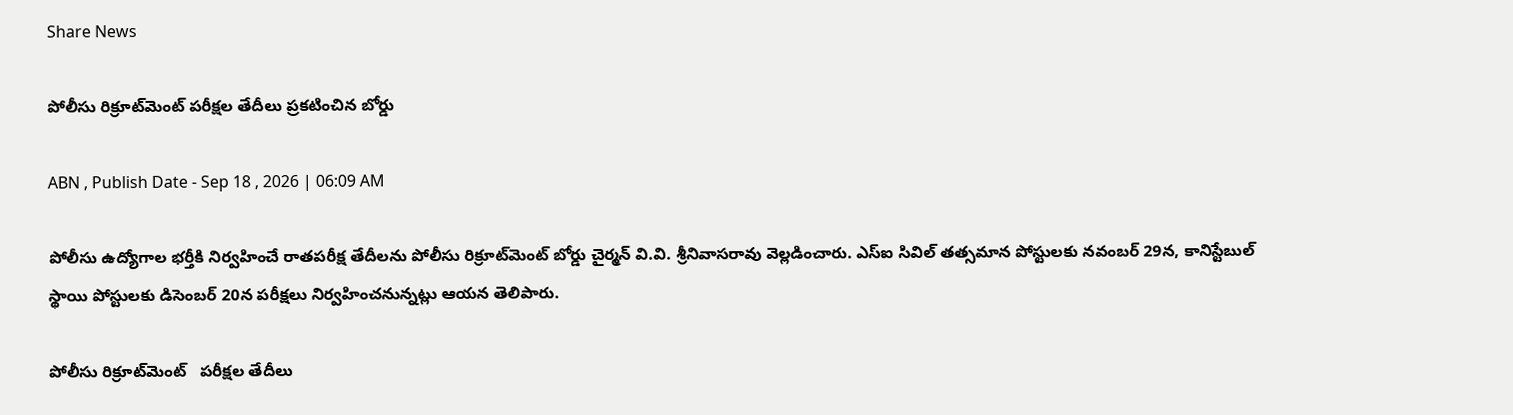Share News

పోలీసు రిక్రూట్‌మెంట్‌ పరీక్షల తేదీలు ప్రకటించిన బోర్డు

ABN , Publish Date - Sep 18 , 2026 | 06:09 AM

పోలీసు ఉద్యోగాల భర్తీకి నిర్వహించే రాతపరీక్ష తేదీలను పోలీసు రిక్రూట్‌మెంట్‌ బోర్డు చైర్మన్‌ వి.వి. శ్రీనివాసరావు వెల్లడించారు. ఎస్‌ఐ సివిల్‌ తత్సమాన పోస్టులకు నవంబర్‌ 29న, కానిస్టేబుల్‌ స్థాయి పోస్టులకు డిసెంబర్‌ 20న పరీక్షలు నిర్వహించనున్నట్లు ఆయన తెలిపారు.

పోలీసు రిక్రూట్‌మెంట్‌   పరీక్షల తేదీలు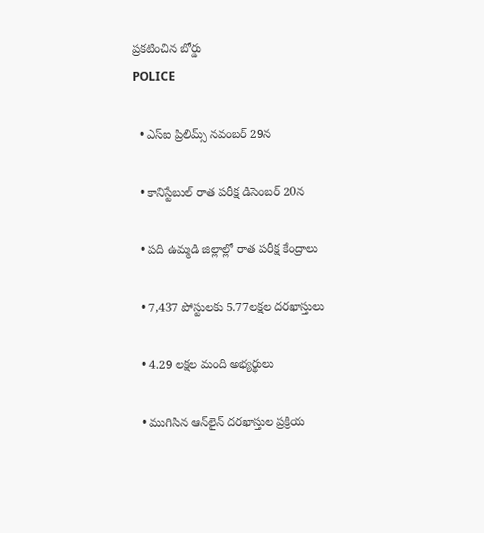ప్రకటించిన బోర్డు
POLICE

  • ఎస్‌ఐ ప్రిలిమ్స్‌ నవంబర్‌ 29న

  • కానిస్టేబుల్‌ రాత పరీక్ష డిసెంబర్‌ 20న

  • పది ఉమ్మడి జిల్లాల్లో రాత పరీక్ష కేంద్రాలు

  • 7,437 పోస్టులకు 5.77లక్షల దరఖాస్తులు

  • 4.29 లక్షల మంది అభ్యర్థులు

  • ముగిసిన ఆన్‌లైన్‌ దరఖాస్తుల ప్రక్రియ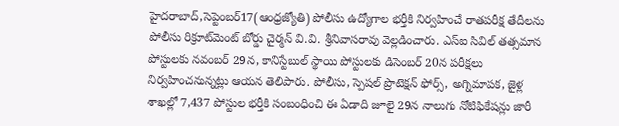హైదరాబాద్‌,సెప్టెంబర్‌17(ఆంధ్రజ్యోతి) పోలీసు ఉద్యోగాల భర్తీకి నిర్వహించే రాతపరీక్ష తేదీలను పోలీసు రిక్రూట్‌మెంట్‌ బోర్డు చైర్మన్‌ వి.వి. శ్రీనివాసరావు వెల్లడించారు. ఎస్‌ఐ సివిల్‌ తత్సమాన పోస్టులకు నవంబర్‌ 29న, కానిస్టేబుల్‌ స్థాయి పోస్టులకు డిసెంబర్‌ 20న పరీక్షలు నిర్వహించనున్నట్లు ఆయన తెలిపారు. పోలీసు, స్పెషల్‌ ప్రొటెక్షన్‌ ఫోర్స్‌, అగ్నిమాపక, జైళ్ల శాఖల్లో 7,437 పోస్టుల భర్తీకి సంబంధించి ఈ ఏడాది జూలై 29న నాలుగు నోటిఫికేషన్లు జారీ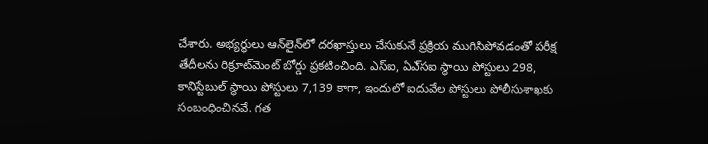చేశారు. అభ్యర్థులు ఆన్‌లైన్‌లో దరఖాస్తులు చేసుకునే ప్రక్రియ ముగిసిపోవడంతో పరీక్ష తేదీలను రిక్రూట్‌మెంట్‌ బోర్డు ప్రకటించింది. ఎస్‌ఐ, ఏఎ్‌సఐ స్థాయి పోస్టులు 298, కానిస్టేబుల్‌ స్థాయి పోస్టులు 7,139 కాగా, ఇందులో ఐదువేల పోస్టులు పోలీసుశాఖకు సంబంధించినవే. గత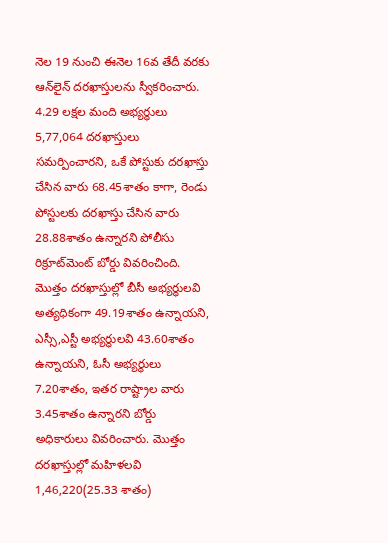నెల 19 నుంచి ఈనెల 16వ తేదీ వరకు ఆన్‌లైన్‌ దరఖాస్తులను స్వీకరించారు. 4.29 లక్షల మంది అభ్యర్ధులు 5,77,064 దరఖాస్తులు సమర్పించారని, ఒకే పోస్టుకు దరఖాస్తు చేసిన వారు 68.45శాతం కాగా, రెండు పోస్టులకు దరఖాస్తు చేసిన వారు 28.88శాతం ఉన్నారని పోలీసు రిక్రూట్‌మెంట్‌ బోర్డు వివరించింది. మొత్తం దరఖాస్తుల్లో బీసీ అభ్యర్ధులవి అత్యధికంగా 49.19శాతం ఉన్నాయని, ఎస్సీ,ఎస్టీ అభ్యర్ధులవి 43.60శాతం ఉన్నాయని, ఓసీ అభ్యర్ధులు 7.20శాతం, ఇతర రాష్ట్రాల వారు 3.45శాతం ఉన్నారని బోర్డు అధికారులు వివరించారు. మొత్తం దరఖాస్తుల్లో మహిళలవి 1,46,220(25.33 శాతం)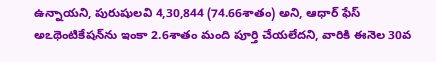ఉన్నాయని, పురుషులవి 4,30,844 (74.66శాతం) అని, ఆధార్‌ ఫేస్‌ అఽథెంటికేషన్‌ను ఇంకా 2.6శాతం మంది పూర్తి చేయలేదని, వారికి ఈనెల 30వ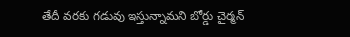తేదీ వరకు గడువు ఇస్తున్నామని బోర్డు చైర్మన్‌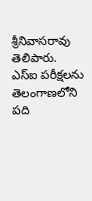శ్రీనివాసరావు తెలిపారు. ఎస్‌ఐ పరీక్షలను తెలంగాణలోని పది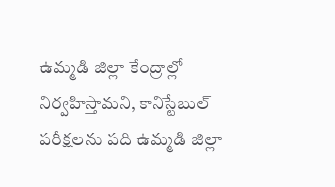ఉమ్మడి జిల్లా కేంద్రాల్లో నిర్వహిస్తామని, కానిస్టేబుల్‌ పరీక్షలను పది ఉమ్మడి జిల్లా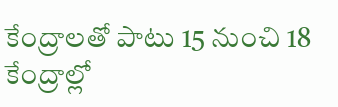కేంద్రాలతో పాటు 15 నుంచి 18 కేంద్రాల్లో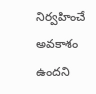నిర్వహించే అవకాశం ఉందని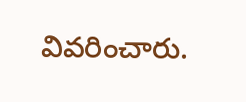వివరించారు.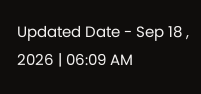Updated Date - Sep 18 , 2026 | 06:09 AM